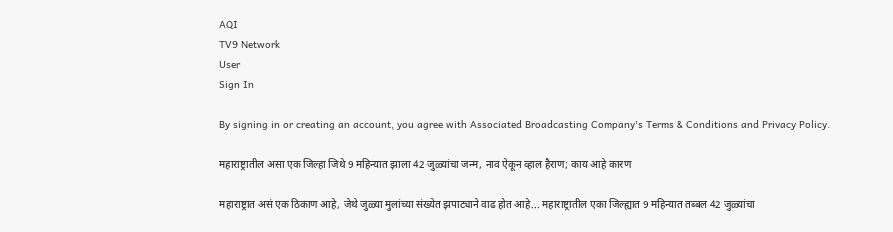AQI
TV9 Network
User
Sign In

By signing in or creating an account, you agree with Associated Broadcasting Company's Terms & Conditions and Privacy Policy.

महाराष्ट्रातील असा एक जिल्हा जिथे 9 महिन्यात झाला 42 जुळ्यांचा जन्म, नाव ऐकून व्हाल हैराण; काय आहे कारण

महाराष्ट्रात असं एक ठिकाण आहे, जेथे जुळ्या मुलांच्या संख्येत झपाट्याने वाढ होत आहे... महाराष्ट्रातील एका जिल्ह्यात 9 महिन्यात तब्बल 42 जुळ्यांचा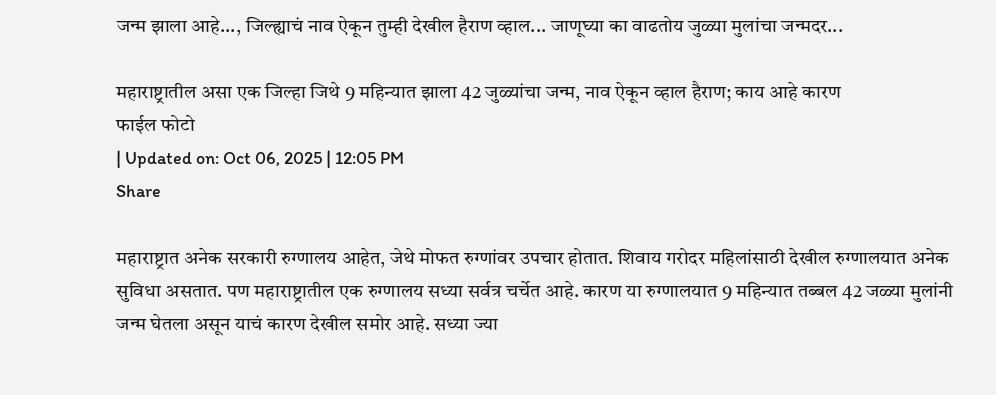जन्म झाला आहे..., जिल्ह्याचं नाव ऐकून तुम्ही देखील हैराण व्हाल... जाणूघ्या का वाढतोय जुळ्या मुलांचा जन्मदर...

महाराष्ट्रातील असा एक जिल्हा जिथे 9 महिन्यात झाला 42 जुळ्यांचा जन्म, नाव ऐकून व्हाल हैराण; काय आहे कारण
फाईल फोटो
| Updated on: Oct 06, 2025 | 12:05 PM
Share

महाराष्ट्रात अनेक सरकारी रुग्णालय आहेत, जेथे मोफत रुग्णांवर उपचार होतात. शिवाय गरोदर महिलांसाठी देखील रुग्णालयात अनेक सुविधा असतात. पण महाराष्ट्रातील एक रुग्णालय सध्या सर्वत्र चर्चेत आहे. कारण या रुग्णालयात 9 महिन्यात तब्बल 42 जळ्या मुलांनी जन्म घेतला असून याचं कारण देखील समोर आहे. सध्या ज्या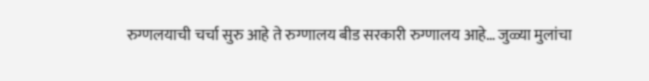रुग्णलयाची चर्चा सुरु आहे ते रुग्णालय बीड सरकारी रुग्णालय आहे… जुळ्या मुलांचा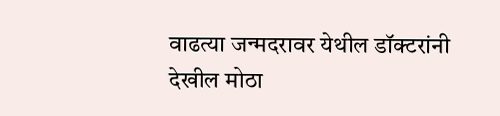वाढत्या जन्मदरावर येथील डॉक्टरांनी देखील मोठा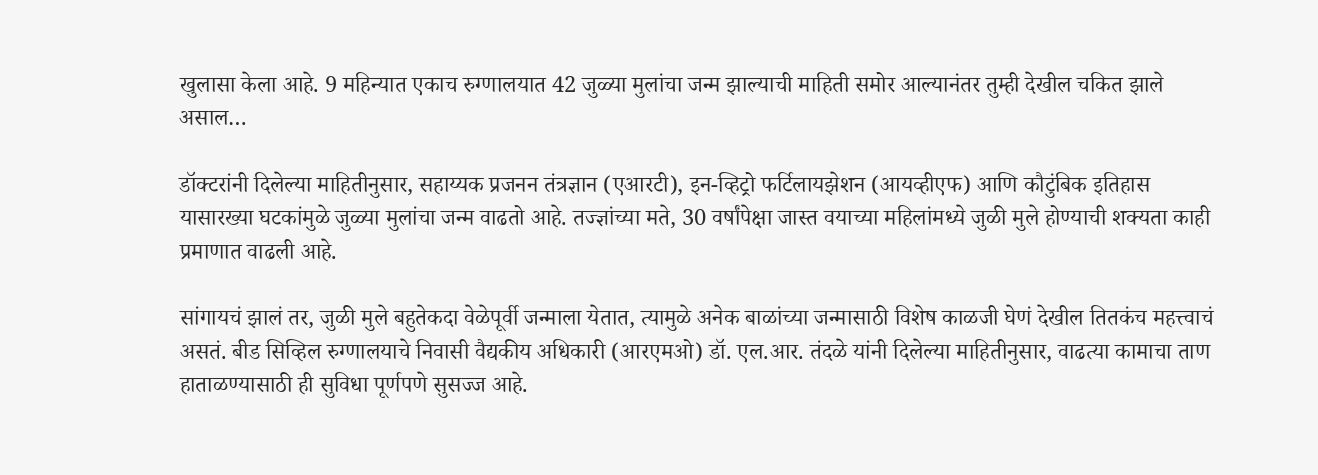खुलासा केला आहे. 9 महिन्यात एकाच रुग्णालयात 42 जुळ्या मुलांचा जन्म झाल्याची माहिती समोर आल्यानंतर तुम्ही देखील चकित झाले असाल…

डॉक्टरांनी दिलेल्या माहितीनुसार, सहाय्यक प्रजनन तंत्रज्ञान (एआरटी), इन-व्हिट्रो फर्टिलायझेशन (आयव्हीएफ) आणि कौटुंबिक इतिहास यासारख्या घटकांमुळे जुळ्या मुलांचा जन्म वाढतो आहे. तज्ज्ञांच्या मते, 30 वर्षांपेक्षा जास्त वयाच्या महिलांमध्ये जुळी मुले होण्याची शक्यता काही प्रमाणात वाढली आहे.

सांगायचं झालं तर, जुळी मुले बहुतेकदा वेळेपूर्वी जन्माला येतात, त्यामुळे अनेक बाळांच्या जन्मासाठी विशेष काळजी घेणं देखील तितकंच महत्त्वाचं असतं. बीड सिव्हिल रुग्णालयाचे निवासी वैद्यकीय अधिकारी (आरएमओ) डॉ. एल.आर. तंदळे यांनी दिलेल्या माहितीनुसार, वाढत्या कामाचा ताण हाताळण्यासाठी ही सुविधा पूर्णपणे सुसज्ज आहे.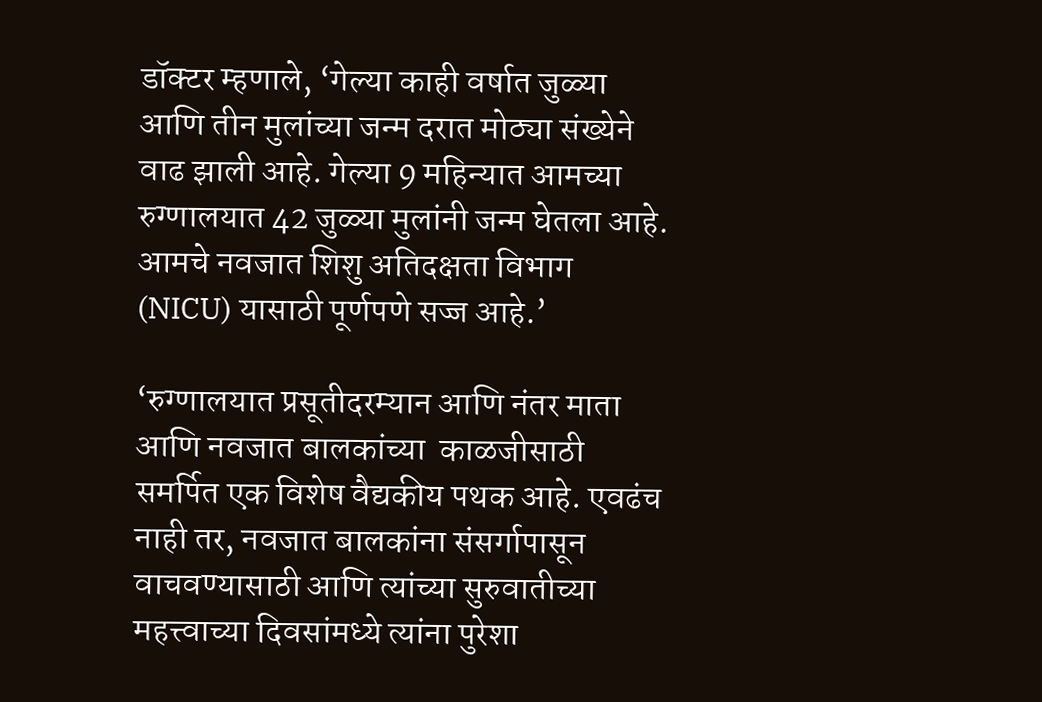डॉक्टर म्हणाले, ‘गेल्या काही वर्षात जुळ्या आणि तीन मुलांच्या जन्म दरात मोठ्या संख्येने वाढ झाली आहे. गेल्या 9 महिन्यात आमच्या रुग्णालयात 42 जुळ्या मुलांनी जन्म घेतला आहे. आमचे नवजात शिशु अतिदक्षता विभाग (NICU) यासाठी पूर्णपणे सज्ज आहे.’

‘रुग्णालयात प्रसूतीदरम्यान आणि नंतर माता आणि नवजात बालकांच्या  काळजीसाठी समर्पित एक विशेष वैद्यकीय पथक आहे. एवढंच नाही तर, नवजात बालकांना संसर्गापासून वाचवण्यासाठी आणि त्यांच्या सुरुवातीच्या महत्त्वाच्या दिवसांमध्ये त्यांना पुरेशा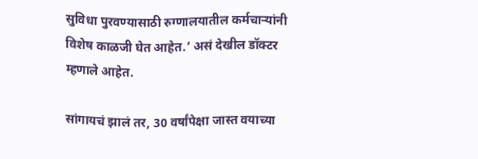सुविधा पुरवण्यासाठी रुग्णालयातील कर्मचाऱ्यांनी विशेष काळजी घेत आहेत.’ असं देखील डॉक्टर म्हणाले आहेत.

सांगायचं झालं तर, 30 वर्षांपेक्षा जास्त वयाच्या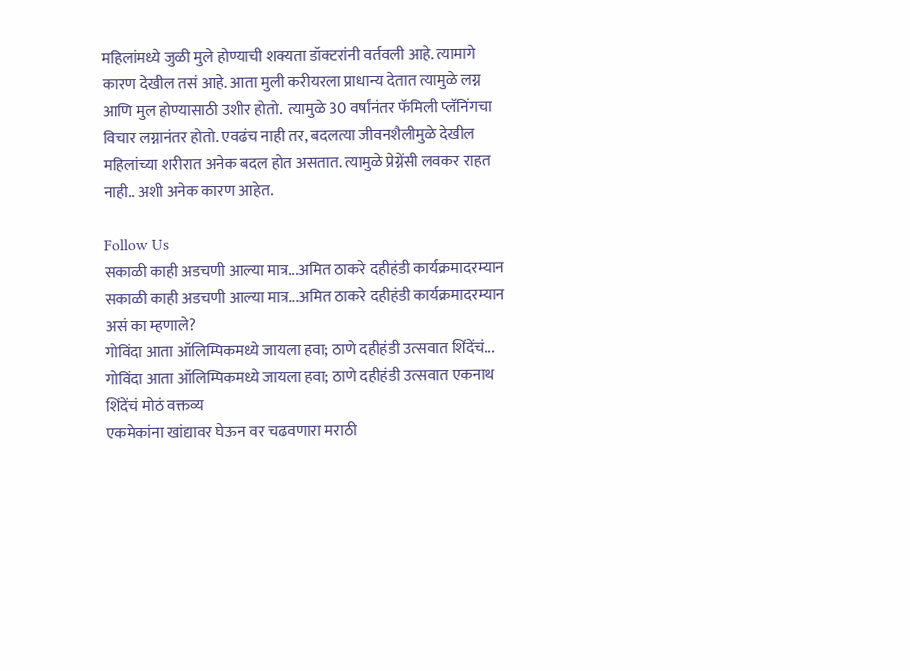महिलांमध्ये जुळी मुले होण्याची शक्यता डॉक्टरांनी वर्तवली आहे. त्यामागे कारण देखील तसं आहे. आता मुली करीयरला प्राधान्य देतात त्यामुळे लग्न आणि मुल होण्यासाठी उशीर होतो.  त्यामुळे 30 वर्षांनंतर फॅमिली प्लॅनिंगचा विचार लग्नानंतर होतो. एवढंच नाही तर, बदलत्या जीवनशैलीमुळे देखील महिलांच्या शरीरात अनेक बदल होत असतात. त्यामुळे प्रेग्नेंसी लवकर राहत नाही.. अशी अनेक कारण आहेत.

Follow Us
सकाळी काही अडचणी आल्या मात्र...अमित ठाकरे दहीहंडी कार्यक्रमादरम्यान
सकाळी काही अडचणी आल्या मात्र...अमित ठाकरे दहीहंडी कार्यक्रमादरम्यान असं का म्हणाले?
गोविंदा आता ऑलिम्पिकमध्ये जायला हवा; ठाणे दहीहंडी उत्सवात शिंदेंचं...
गोविंदा आता ऑलिम्पिकमध्ये जायला हवा; ठाणे दहीहंडी उत्सवात एकनाथ शिंदेंचं मोठं वक्तव्य
एकमेकांना खांद्यावर घेऊन वर चढवणारा मराठी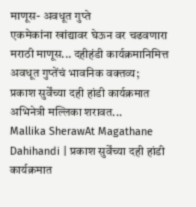माणूस- अवधूत गुप्ते
एकमेकांना खांद्यावर घेऊन वर चढवणारा मराठी माणूस... दहीहंडी कार्यक्रमानिमित्त अवधूत गुप्तेंचं भावनिक वक्तव्य;
प्रकाश सुर्वेंच्या दही हांडी कार्यक्रमात अभिनेत्री मल्लिका शरावत...
Mallika SherawAt Magathane Dahihandi | प्रकाश सुर्वेंच्या दही हांडी कार्यक्रमात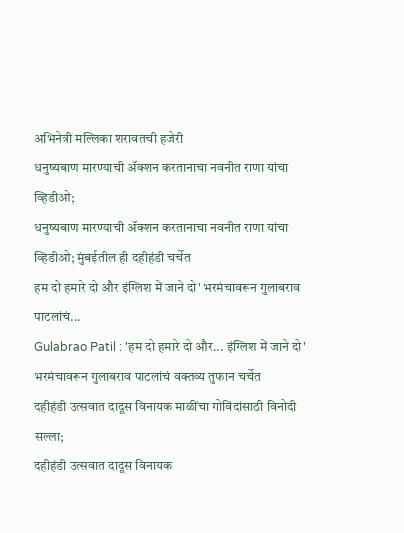अभिनेत्री मल्लिका शरावतची हजेरी
धनुष्यबाण मारण्याची ॲक्शन करतानाचा नवनीत राणा यांचा व्हिडीओ;
धनुष्यबाण मारण्याची ॲक्शन करतानाचा नवनीत राणा यांचा व्हिडीओ; मुंबईतील ही दहीहंडी चर्चेत
हम दो हमारे दो और इंग्लिश में जाने दो' भरमंचावरून गुलाबराव पाटलांचं...
Gulabrao Patil : 'हम दो हमारे दो और... इंग्लिश में जाने दो' भरमंचावरून गुलाबराव पाटलांचं वक्तव्य तुफान चर्चेत
दहीहंडी उत्सवात दादूस विनायक माळींचा गोविंदांसाठी विनोदी सल्ला;
दहीहंडी उत्सवात दादूस विनायक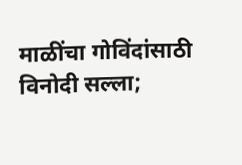माळींचा गोविंदांसाठी विनोदी सल्ला;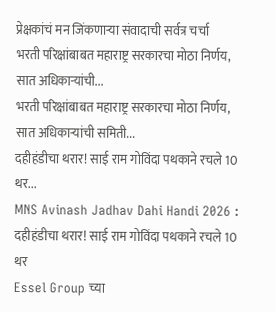प्रेक्षकांचं मन जिंकणाऱ्या संवादाची सर्वत्र चर्चा
भरती परिक्षांबाबत महाराष्ट्र सरकारचा मोठा निर्णय, सात अधिकाऱ्यांची...
भरती परिक्षांबाबत महाराष्ट्र सरकारचा मोठा निर्णय, सात अधिकाऱ्यांची समिती...
दहीहंडीचा थरार! साई राम गोविंदा पथकाने रचले 10 थर...
MNS Avinash Jadhav Dahi Handi 2026 : दहीहंडीचा थरार! साई राम गोविंदा पथकाने रचले 10 थर
Essel Group च्या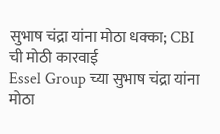सुभाष चंद्रा यांना मोठा धक्का; CBI ची मोठी कारवाई
Essel Group च्या सुभाष चंद्रा यांना मोठा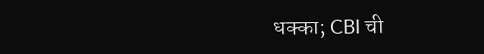धक्का; CBI ची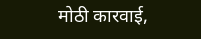मोठी कारवाई,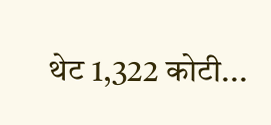थेट 1,322 कोटी...